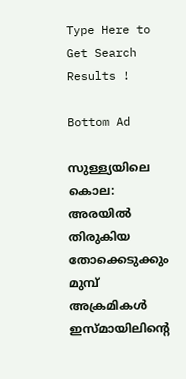Type Here to Get Search Results !

Bottom Ad

സുള്ള്യയിലെ കൊല: അരയില്‍ തിരുകിയ തോക്കെടുക്കും മുമ്പ് അക്രമികള്‍ ഇസ്മായിലിന്റെ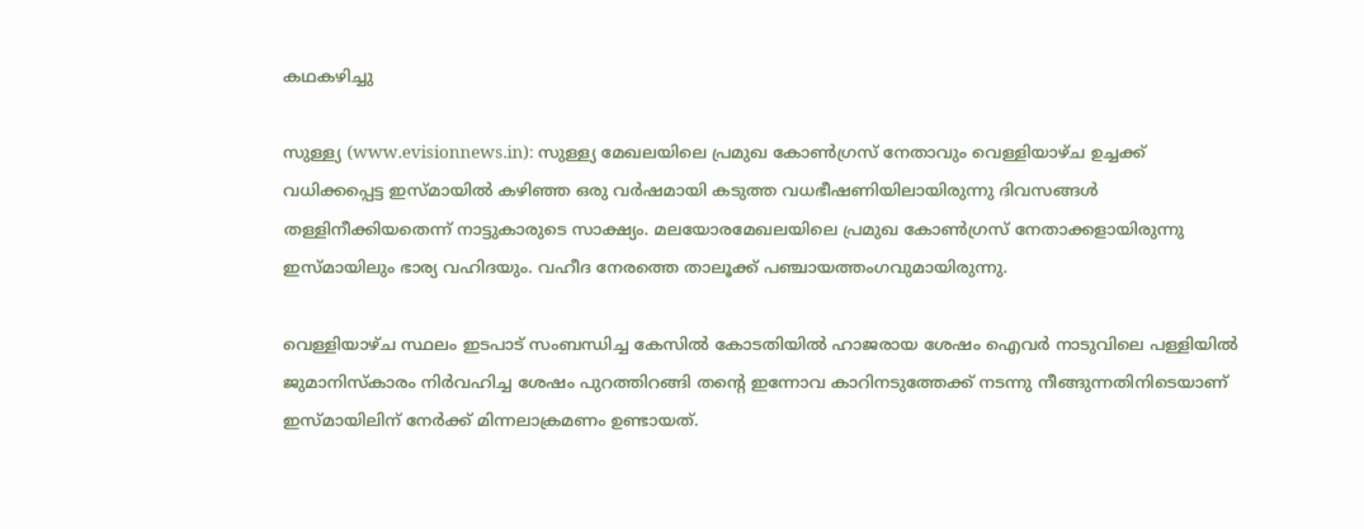കഥകഴിച്ചു

സുള്ള്യ (www.evisionnews.in): സുള്ള്യ മേഖലയിലെ പ്രമുഖ കോണ്‍ഗ്രസ് നേതാവും വെള്ളിയാഴ്ച ഉച്ചക്ക് വധിക്കപ്പെട്ട ഇസ്മായില്‍ കഴിഞ്ഞ ഒരു വര്‍ഷമായി കടുത്ത വധഭീഷണിയിലായിരുന്നു ദിവസങ്ങള്‍ തള്ളിനീക്കിയതെന്ന് നാട്ടുകാരുടെ സാക്ഷ്യം. മലയോരമേഖലയിലെ പ്രമുഖ കോണ്‍ഗ്രസ് നേതാക്കളായിരുന്നു ഇസ്മായിലും ഭാര്യ വഹിദയും. വഹീദ നേരത്തെ താലൂക്ക് പഞ്ചായത്തംഗവുമായിരുന്നു.

വെള്ളിയാഴ്ച സ്ഥലം ഇടപാട് സംബന്ധിച്ച കേസില്‍ കോടതിയില്‍ ഹാജരായ ശേഷം ഐവര്‍ നാടുവിലെ പള്ളിയില്‍ ജുമാനിസ്‌കാരം നിര്‍വഹിച്ച ശേഷം പുറത്തിറങ്ങി തന്റെ ഇന്നോവ കാറിനടുത്തേക്ക് നടന്നു നീങ്ങുന്നതിനിടെയാണ് ഇസ്മായിലിന് നേര്‍ക്ക് മിന്നലാക്രമണം ഉണ്ടായത്.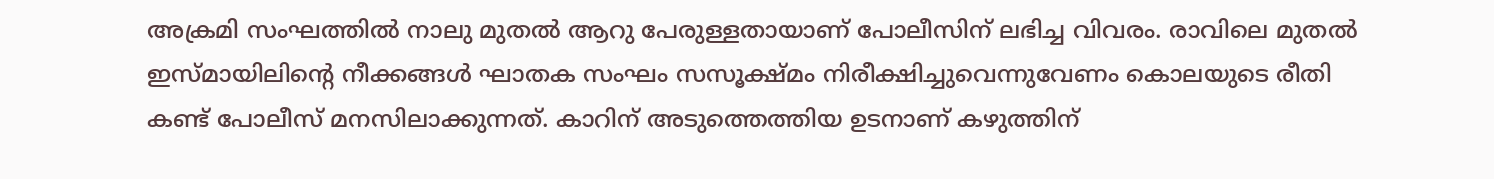അക്രമി സംഘത്തില്‍ നാലു മുതല്‍ ആറു പേരുള്ളതായാണ് പോലീസിന് ലഭിച്ച വിവരം. രാവിലെ മുതല്‍ ഇസ്മായിലിന്റെ നീക്കങ്ങള്‍ ഘാതക സംഘം സസൂക്ഷ്മം നിരീക്ഷിച്ചുവെന്നുവേണം കൊലയുടെ രീതി കണ്ട് പോലീസ് മനസിലാക്കുന്നത്. കാറിന് അടുത്തെത്തിയ ഉടനാണ് കഴുത്തിന്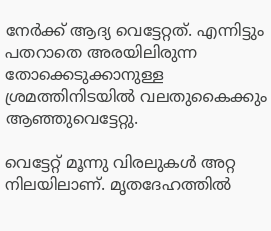നേര്‍ക്ക് ആദ്യ വെട്ടേറ്റത്. എന്നിട്ടും പതറാതെ അരയിലിരുന്ന തോക്കെടുക്കാനുള്ള ശ്രമത്തിനിടയില്‍ വലതുകൈക്കും ആഞ്ഞുവെട്ടേറ്റു.

വെട്ടേറ്റ് മൂന്നു വിരലുകള്‍ അറ്റ നിലയിലാണ്. മൃതദേഹത്തില്‍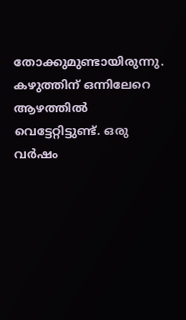തോക്കുമുണ്ടായിരുന്നു. കഴുത്തിന് ഒന്നിലേറെ ആഴത്തില്‍ വെട്ടേറ്റിട്ടുണ്ട്. ഒരു വര്‍ഷം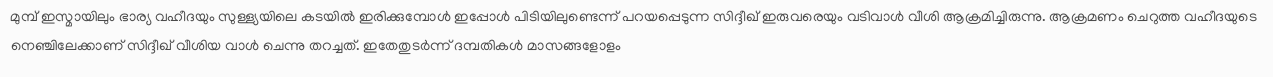മുമ്പ് ഇസ്മായിലും ഭാര്യ വഹീദയും സുള്ള്യയിലെ കടയില്‍ ഇരിക്കുമ്പോള്‍ ഇപ്പോള്‍ പിടിയിലുണ്ടെന്ന് പറയപ്പെടുന്ന സിദ്ദീഖ് ഇരുവരെയും വടിവാള്‍ വീശി ആക്രമിച്ചിരുന്നു. ആക്രമണം ചെറുത്ത വഹീദയുടെ നെഞ്ചിലേക്കാണ് സിദ്ദീഖ് വീശിയ വാള്‍ ചെന്നു തറച്ചത്. ഇതേതുടര്‍ന്ന് ദമ്പതികള്‍ മാസങ്ങളോളം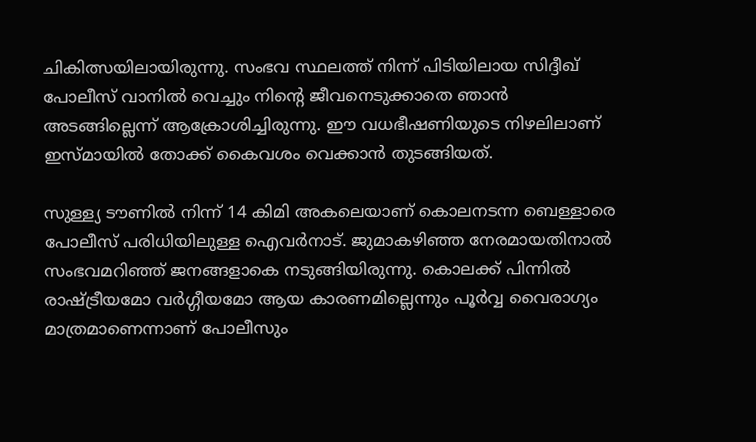ചികിത്സയിലായിരുന്നു. സംഭവ സ്ഥലത്ത് നിന്ന് പിടിയിലായ സിദ്ദീഖ് പോലീസ് വാനില്‍ വെച്ചും നിന്റെ ജീവനെടുക്കാതെ ഞാന്‍ അടങ്ങില്ലെന്ന് ആക്രോശിച്ചിരുന്നു. ഈ വധഭീഷണിയുടെ നിഴലിലാണ് ഇസ്മായില്‍ തോക്ക് കൈവശം വെക്കാന്‍ തുടങ്ങിയത്.

സുള്ള്യ ടൗണില്‍ നിന്ന് 14 കിമി അകലെയാണ് കൊലനടന്ന ബെള്ളാരെ പോലീസ് പരിധിയിലുള്ള ഐവര്‍നാട്. ജുമാകഴിഞ്ഞ നേരമായതിനാല്‍ സംഭവമറിഞ്ഞ് ജനങ്ങളാകെ നടുങ്ങിയിരുന്നു. കൊലക്ക് പിന്നില്‍ രാഷ്ട്രീയമോ വര്‍ഗ്ഗീയമോ ആയ കാരണമില്ലെന്നും പൂര്‍വ്വ വൈരാഗ്യം മാത്രമാണെന്നാണ് പോലീസും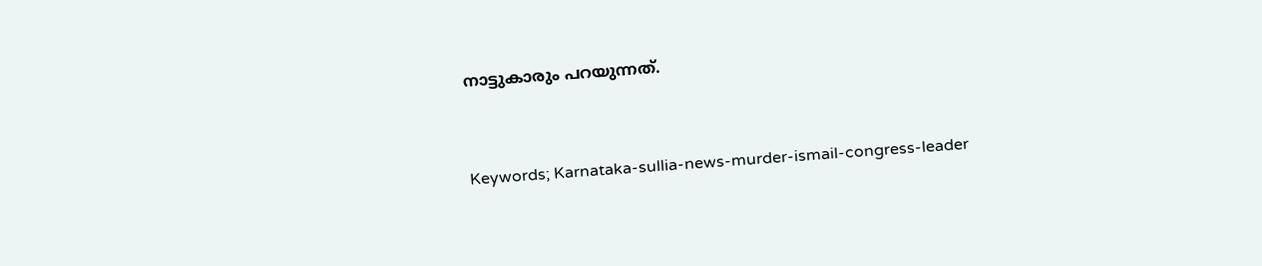നാട്ടുകാരും പറയുന്നത്.


Keywords; Karnataka-sullia-news-murder-ismail-congress-leader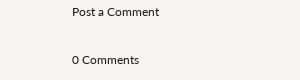Post a Comment

0 Comments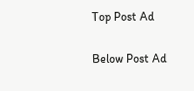Top Post Ad

Below Post Ad